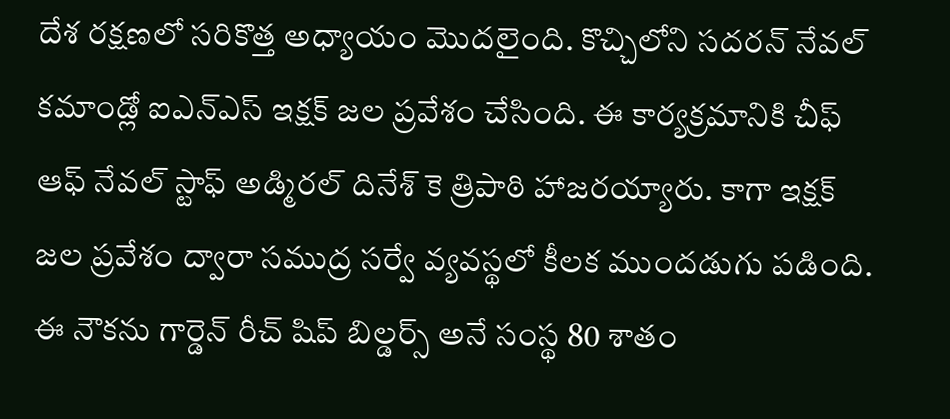దేశ రక్షణలో సరికొత్త అధ్యాయం మొదలైంది. కొచ్చిలోని సదరన్ నేవల్ కమాండ్లో ఐఎన్ఎస్ ఇక్షక్ జల ప్రవేశం చేసింది. ఈ కార్యక్రమానికి చీఫ్ ఆఫ్ నేవల్ స్టాఫ్ అడ్మిరల్ దినేశ్ కె త్రిపాఠి హాజరయ్యారు. కాగా ఇక్షక్ జల ప్రవేశం ద్వారా సముద్ర సర్వే వ్యవస్థలో కీలక ముందడుగు పడింది. ఈ నౌకను గార్డెన్ రీచ్ షిప్ బిల్డర్స్ అనే సంస్థ 80 శాతం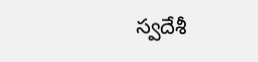స్వదేశీ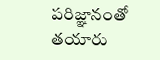పరిజ్ఞానంతో తయారు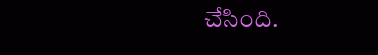చేసింది.